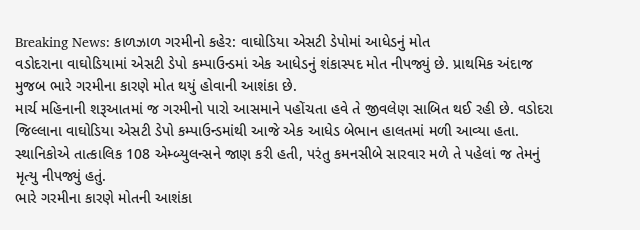Breaking News: કાળઝાળ ગરમીનો કહેર: વાઘોડિયા એસટી ડેપોમાં આધેડનું મોત
વડોદરાના વાઘોડિયામાં એસટી ડેપો કમ્પાઉન્ડમાં એક આધેડનું શંકાસ્પદ મોત નીપજ્યું છે. પ્રાથમિક અંદાજ મુજબ ભારે ગરમીના કારણે મોત થયું હોવાની આશંકા છે.
માર્ચ મહિનાની શરૂઆતમાં જ ગરમીનો પારો આસમાને પહોંચતા હવે તે જીવલેણ સાબિત થઈ રહી છે. વડોદરા જિલ્લાના વાઘોડિયા એસટી ડેપો કમ્પાઉન્ડમાંથી આજે એક આધેડ બેભાન હાલતમાં મળી આવ્યા હતા. સ્થાનિકોએ તાત્કાલિક 108 એમ્બ્યુલન્સને જાણ કરી હતી, પરંતુ કમનસીબે સારવાર મળે તે પહેલાં જ તેમનું મૃત્યુ નીપજ્યું હતું.
ભારે ગરમીના કારણે મોતની આશંકા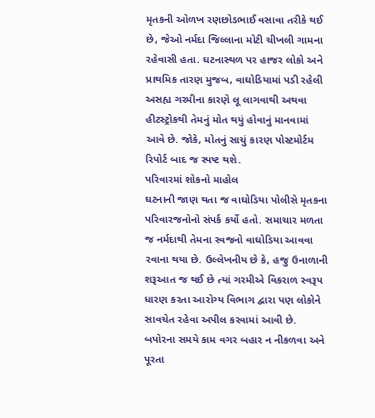મૃતકની ઓળખ રણછોડભાઈ વસાવા તરીકે થઈ છે, જેઓ નર્મદા જિલ્લાના મોટી ચીખલી ગામના રહેવાસી હતા. ઘટનાસ્થળ પર હાજર લોકો અને પ્રાથમિક તારણ મુજબ, વાઘોડિયામાં પડી રહેલી અસહ્ય ગરમીના કારણે લૂ લાગવાથી અથવા હીટસ્ટ્રોકથી તેમનું મોત થયું હોવાનું માનવામાં આવે છે. જોકે, મોતનું સાચું કારણ પોસ્ટમોર્ટમ રિપોર્ટ બાદ જ સ્પષ્ટ થશે.
પરિવારમાં શોકનો માહોલ
ઘટનાની જાણ થતા જ વાઘોડિયા પોલીસે મૃતકના પરિવારજનોનો સંપર્ક કર્યો હતો. સમાચાર મળતા જ નર્મદાથી તેમના સ્વજનો વાઘોડિયા આવવા રવાના થયા છે. ઉલ્લેખનીય છે કે, હજુ ઉનાળાની શરૂઆત જ થઈ છે ત્યાં ગરમીએ વિકરાળ સ્વરૂપ ધારણ કરતા આરોગ્ય વિભાગ દ્વારા પણ લોકોને સાવચેત રહેવા અપીલ કરવામાં આવી છે. બપોરના સમયે કામ વગર બહાર ન નીકળવા અને પૂરતા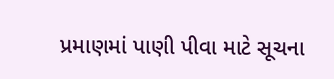પ્રમાણમાં પાણી પીવા માટે સૂચના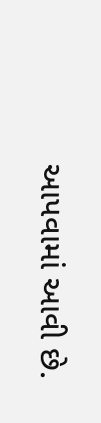આપવામાં આવી છે.